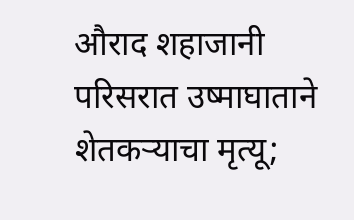औराद शहाजानी परिसरात उष्माघाताने शेतकऱ्याचा मृत्यू;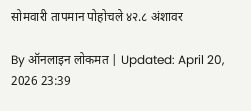सोमवारी तापमान पोहोचले ४२.८ अंशावर

By ऑनलाइन लोकमत | Updated: April 20, 2026 23:39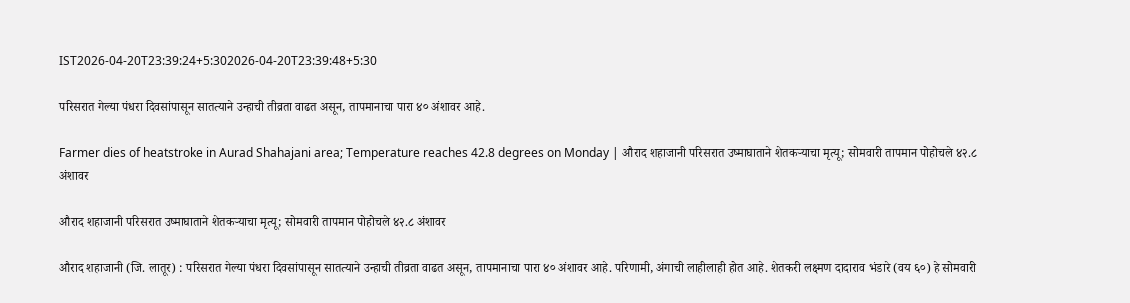IST2026-04-20T23:39:24+5:302026-04-20T23:39:48+5:30

परिसरात गेल्या पंधरा दिवसांपासून सातत्याने उन्हाची तीव्रता वाढत असून, तापमानाचा पारा ४० अंशावर आहे.

Farmer dies of heatstroke in Aurad Shahajani area; Temperature reaches 42.8 degrees on Monday | औराद शहाजानी परिसरात उष्माघाताने शेतकऱ्याचा मृत्यू; सोमवारी तापमान पोहोचले ४२.८ अंशावर

औराद शहाजानी परिसरात उष्माघाताने शेतकऱ्याचा मृत्यू; सोमवारी तापमान पोहोचले ४२.८ अंशावर

औराद शहाजानी (जि. लातूर) : परिसरात गेल्या पंधरा दिवसांपासून सातत्याने उन्हाची तीव्रता वाढत असून, तापमानाचा पारा ४० अंशावर आहे. परिणामी, अंगाची लाहीलाही होत आहे. शेतकरी लक्ष्मण दादाराव भंडारे (वय ६०) हे सोमवारी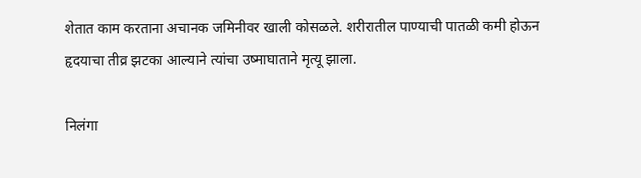शेतात काम करताना अचानक जमिनीवर खाली कोसळले. शरीरातील पाण्याची पातळी कमी होऊन हृदयाचा तीव्र झटका आल्याने त्यांचा उष्माघाताने मृत्यू झाला.

निलंगा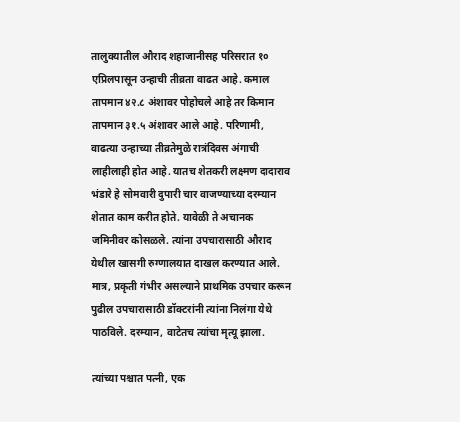तालुक्यातील औराद शहाजानीसह परिसरात १० एप्रिलपासून उन्हाची तीव्रता वाढत आहे. कमाल तापमान ४२.८ अंशावर पोहोचले आहे तर किमान तापमान ३१.५ अंशावर आले आहे. परिणामी, वाढत्या उन्हाच्या तीव्रतेमुळे रात्रंदिवस अंगाची लाहीलाही होत आहे. यातच शेतकरी लक्ष्मण दादाराव भंडारे हे सोमवारी दुपारी चार वाजण्याच्या दरम्यान शेतात काम करीत होते. यावेळी ते अचानक जमिनीवर कोसळले. त्यांना उपचारासाठी औराद येथील खासगी रुग्णालयात दाखल करण्यात आले. मात्र, प्रकृती गंभीर असल्याने प्राथमिक उपचार करून पुढील उपचारासाठी डॉक्टरांनी त्यांना निलंगा येथे पाठविले. दरम्यान, वाटेतच त्यांचा मृत्यू झाला.

त्यांच्या पश्चात पत्नी, एक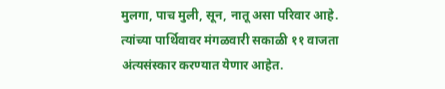मुलगा, पाच मुली, सून, नातू असा परिवार आहे. त्यांच्या पार्थिवावर मंगळवारी सकाळी ११ वाजता अंत्यसंस्कार करण्यात येणार आहेत.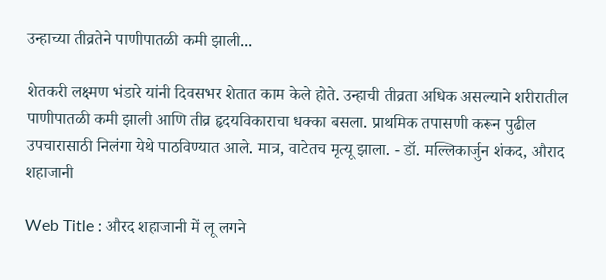उन्हाच्या तीव्रतेने पाणीपातळी कमी झाली...

शेतकरी लक्ष्मण भंडारे यांनी दिवसभर शेतात काम केले होते. उन्हाची तीव्रता अधिक असल्याने शरीरातील पाणीपातळी कमी झाली आणि तीव्र हृदयविकाराचा धक्का बसला. प्राथमिक तपासणी करून पुढील उपचारासाठी निलंगा येथे पाठविण्यात आले. मात्र, वाटेतच मृत्यू झाला. - डॉ. मल्लिकार्जुन शंकद, औराद शहाजानी

Web Title : औरद शहाजानी में लू लगने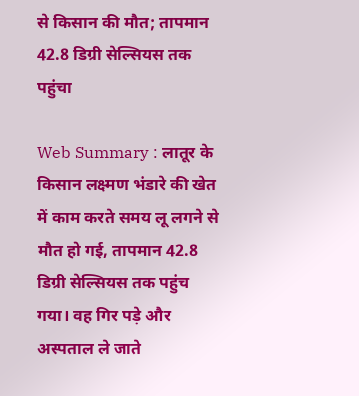से किसान की मौत; तापमान 42.8 डिग्री सेल्सियस तक पहुंचा

Web Summary : लातूर के किसान लक्ष्मण भंडारे की खेत में काम करते समय लू लगने से मौत हो गई, तापमान 42.8 डिग्री सेल्सियस तक पहुंच गया। वह गिर पड़े और अस्पताल ले जाते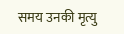समय उनकी मृत्यु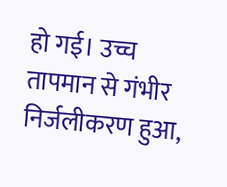हो गई। उच्च तापमान से गंभीर निर्जलीकरण हुआ,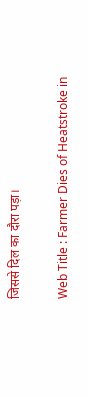जिससे दिल का दौरा पड़ा।

Web Title : Farmer Dies of Heatstroke in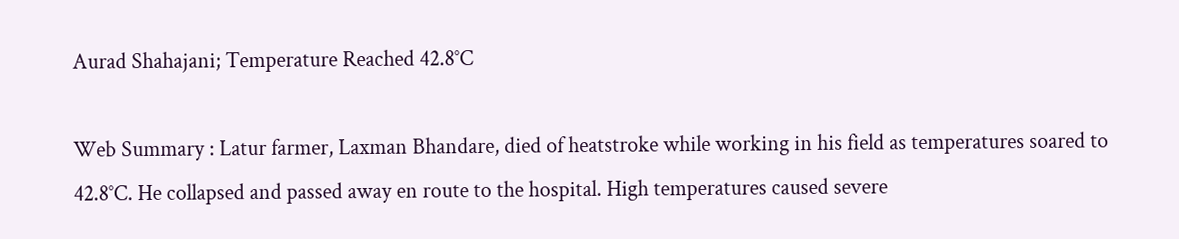Aurad Shahajani; Temperature Reached 42.8°C

Web Summary : Latur farmer, Laxman Bhandare, died of heatstroke while working in his field as temperatures soared to 42.8°C. He collapsed and passed away en route to the hospital. High temperatures caused severe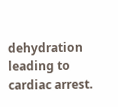dehydration leading to cardiac arrest.